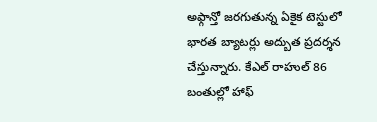అఫ్గాన్తో జరగుతున్న ఏకైక టెస్టులో భారత బ్యాటర్లు అద్బుత ప్రదర్శన చేస్తున్నారు. కేఎల్ రాహుల్ 86 బంతుల్లో హాఫ్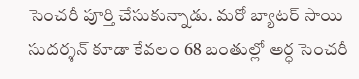సెంచరీ పూర్తి చేసుకున్నాడు. మరో బ్యాటర్ సాయి సుదర్శన్ కూడా కేవలం 68 బంతుల్లో అర్ధ సెంచరీ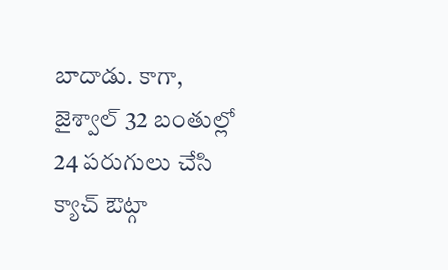బాదాడు. కాగా, జైశ్వాల్ 32 బంతుల్లో 24 పరుగులు చేసి క్యాచ్ ఔట్గా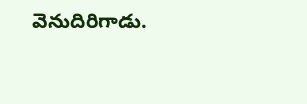వెనుదిరిగాడు.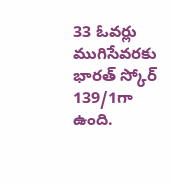33 ఓవర్లు ముగిసేవరకు భారత్ స్కోర్ 139/1గా ఉంది.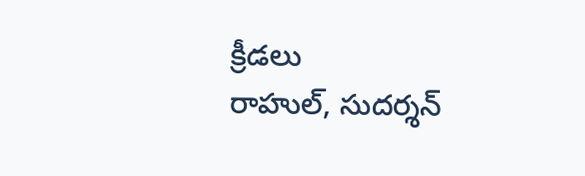క్రీడలు
రాహుల్, సుదర్శన్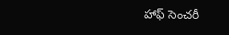హాఫ్ సెంచరీ